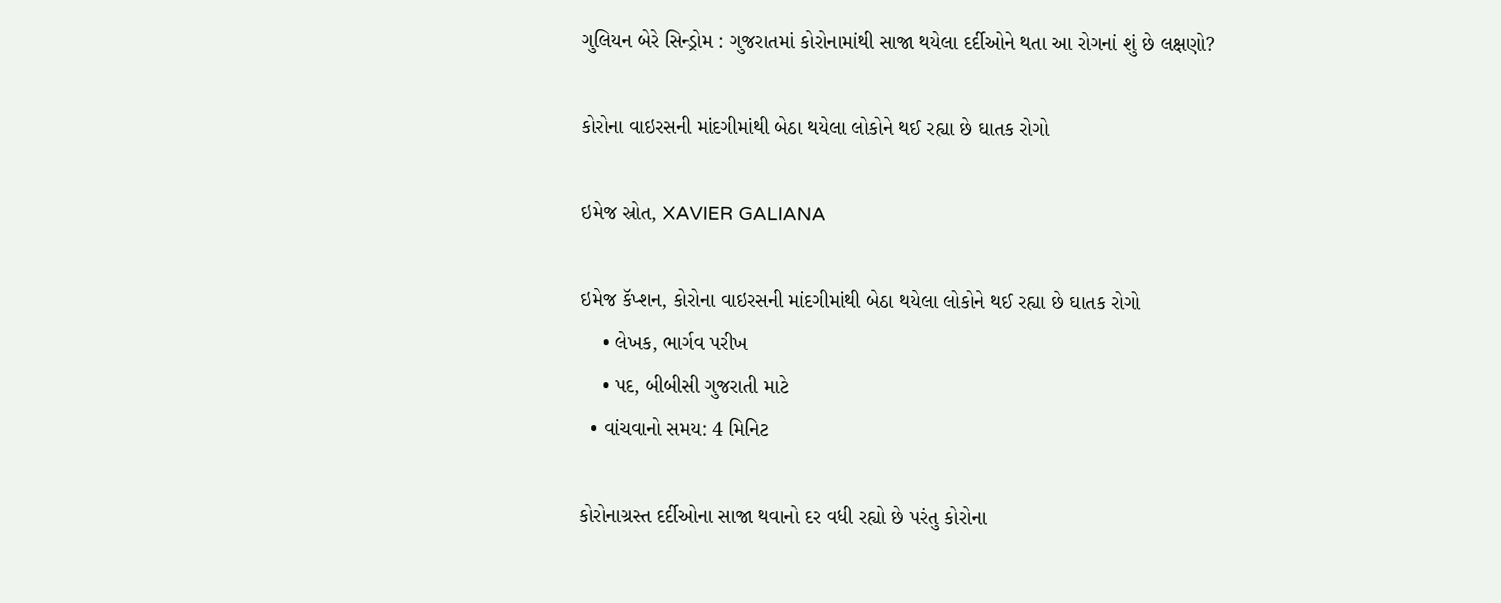ગુલિયન બેરે સિન્ડ્રોમ : ગુજરાતમાં કોરોનામાંથી સાજા થયેલા દર્દીઓને થતા આ રોગનાં શું છે લક્ષણો?

કોરોના વાઇરસની માંદગીમાંથી બેઠા થયેલા લોકોને થઈ રહ્યા છે ઘાતક રોગો

ઇમેજ સ્રોત, XAVIER GALIANA

ઇમેજ કૅપ્શન, કોરોના વાઇરસની માંદગીમાંથી બેઠા થયેલા લોકોને થઈ રહ્યા છે ઘાતક રોગો
    • લેખક, ભાર્ગવ પરીખ
    • પદ, બીબીસી ગુજરાતી માટે
  • વાંચવાનો સમય: 4 મિનિટ

કોરોનાગ્રસ્ત દર્દીઓના સાજા થવાનો દર વધી રહ્યો છે પરંતુ કોરોના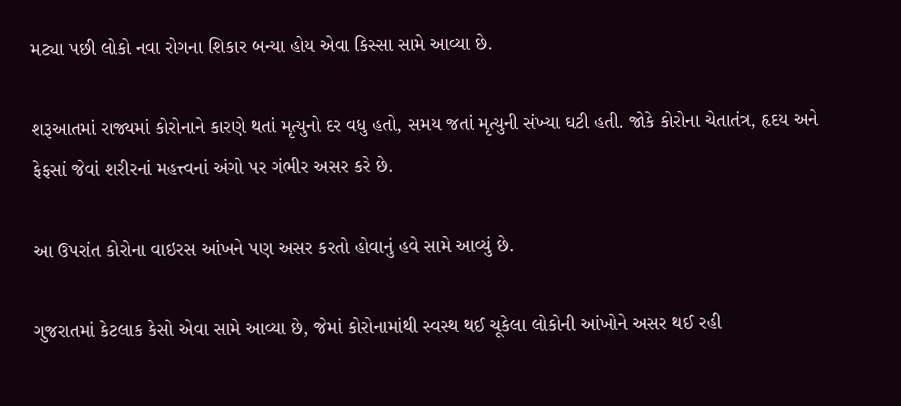મટ્યા પછી લોકો નવા રોગના શિકાર બન્યા હોય એવા કિસ્સા સામે આવ્યા છે.

શરૂઆતમાં રાજ્યમાં કોરોનાને કારણે થતાં મૃત્યુનો દર વધુ હતો, સમય જતાં મૃત્યુની સંખ્યા ઘટી હતી. જોકે કોરોના ચેતાતંત્ર, હૃદય અને ફેફસાં જેવાં શરીરનાં મહત્ત્વનાં અંગો પર ગંભીર અસર કરે છે.

આ ઉપરાંત કોરોના વાઇરસ આંખને પણ અસર કરતો હોવાનું હવે સામે આવ્યું છે.

ગુજરાતમાં કેટલાક કેસો એવા સામે આવ્યા છે, જેમાં કોરોનામાંથી સ્વસ્થ થઈ ચૂકેલા લોકોની આંખોને અસર થઈ રહી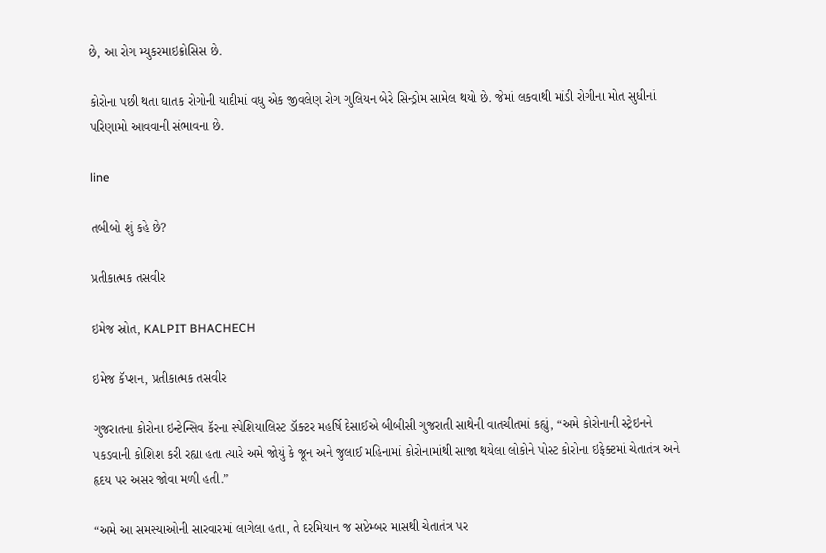છે, આ રોગ મ્યુકરમાઇક્રોસિસ છે.

કોરોના પછી થતા ઘાતક રોગોની યાદીમાં વધુ એક જીવલેણ રોગ ગુલિયન બેરે સિન્ડ્રોમ સામેલ થયો છે. જેમાં લકવાથી માંડી રોગીના મોત સુધીનાં પરિણામો આવવાની સંભાવના છે.

line

તબીબો શું કહે છે?

પ્રતીકાત્મક તસવીર

ઇમેજ સ્રોત, KALPIT BHACHECH

ઇમેજ કૅપ્શન, પ્રતીકાત્મક તસવીર

ગુજરાતના કોરોના ઇન્ટેન્સિવ કૅરના સ્પેશિયાલિસ્ટ ડૉક્ટર મહર્ષિ દેસાઈએ બીબીસી ગુજરાતી સાથેની વાતચીતમાં કહ્યું, “અમે કોરોનાની સ્ટ્રેઇનને પકડવાની કોશિશ કરી રહ્યા હતા ત્યારે અમે જોયું કે જૂન અને જુલાઈ મહિનામાં કોરોનામાંથી સાજા થયેલા લોકોને પોસ્ટ કોરોના ઇફેક્ટમાં ચેતાતંત્ર અને હૃદય પર અસર જોવા મળી હતી.”

“અમે આ સમસ્યાઓની સારવારમાં લાગેલા હતા, તે દરમિયાન જ સપ્ટેમ્બર માસથી ચેતાતંત્ર પર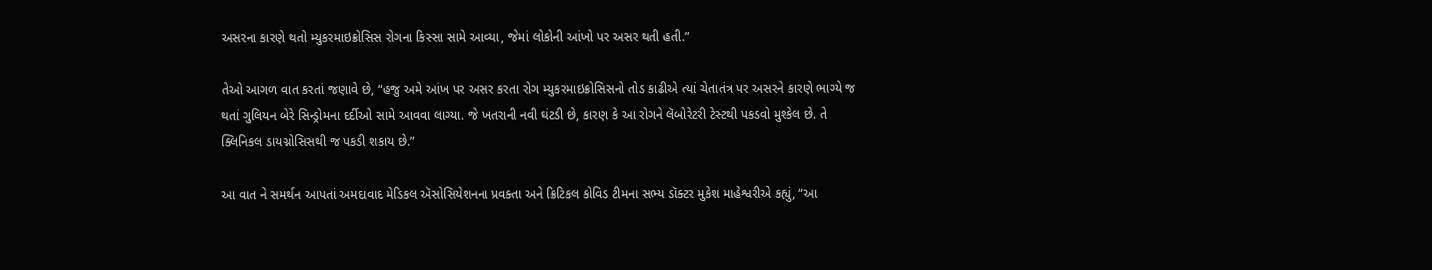અસરના કારણે થતો મ્યુકરમાઇક્રોસિસ રોગના કિસ્સા સામે આવ્યા, જેમાં લોકોની આંખો પર અસર થતી હતી.”

તેઓ આગળ વાત કરતાં જણાવે છે, “હજુ અમે આંખ પર અસર કરતા રોગ મ્યુકરમાઇક્રોસિસનો તોડ કાઢીએ ત્યાં ચેતાતંત્ર પર અસરને કારણે ભાગ્યે જ થતાં ગુલિયન બેરે સિન્ડ્રોમના દર્દીઓ સામે આવવા લાગ્યા. જે ખતરાની નવી ઘંટડી છે, કારણ કે આ રોગને લૅબોરેટરી ટેસ્ટથી પકડવો મુશ્કેલ છે. તે ક્લિનિકલ ડાયગ્નોસિસથી જ પકડી શકાય છે.”

આ વાત ને સમર્થન આપતાં અમદાવાદ મેડિકલ ઍસોસિયેશનના પ્રવક્તા અને ક્રિટિકલ કોવિડ ટીમના સભ્ય ડૉક્ટર મુકેશ માહેશ્વરીએ કહ્યું, “આ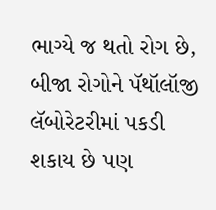ભાગ્યે જ થતો રોગ છે, બીજા રોગોને પૅથૉલૉજી લૅબોરેટરીમાં પકડી શકાય છે પણ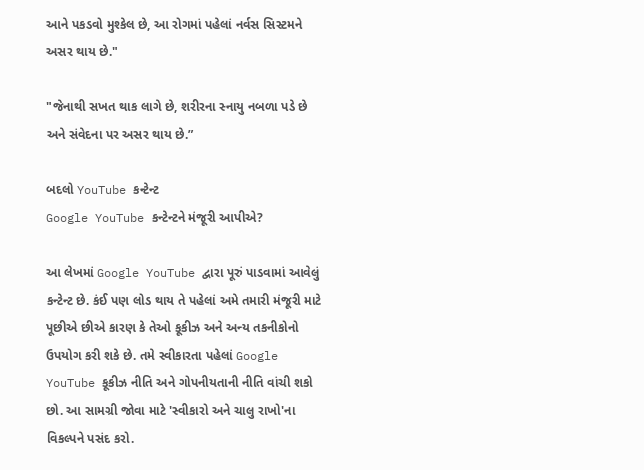આને પકડવો મુશ્કેલ છે, આ રોગમાં પહેલાં નર્વસ સિસ્ટમને અસર થાય છે."

"જેનાથી સખત થાક લાગે છે, શરીરના સ્નાયુ નબળા પડે છે અને સંવેદના પર અસર થાય છે.”

બદલો YouTube કન્ટેન્ટ
Google YouTube કન્ટેન્ટને મંજૂરી આપીએ?

આ લેખમાં Google YouTube દ્વારા પૂરું પાડવામાં આવેલું કન્ટેન્ટ છે. કંઈ પણ લોડ થાય તે પહેલાં અમે તમારી મંજૂરી માટે પૂછીએ છીએ કારણ કે તેઓ કૂકીઝ અને અન્ય તકનીકોનો ઉપયોગ કરી શકે છે. તમે સ્વીકારતા પહેલાં Google YouTube કૂકીઝ નીતિ અને ગોપનીયતાની નીતિ વાંચી શકો છો. આ સામગ્રી જોવા માટે 'સ્વીકારો અને ચાલુ રાખો'ના વિકલ્પને પસંદ કરો.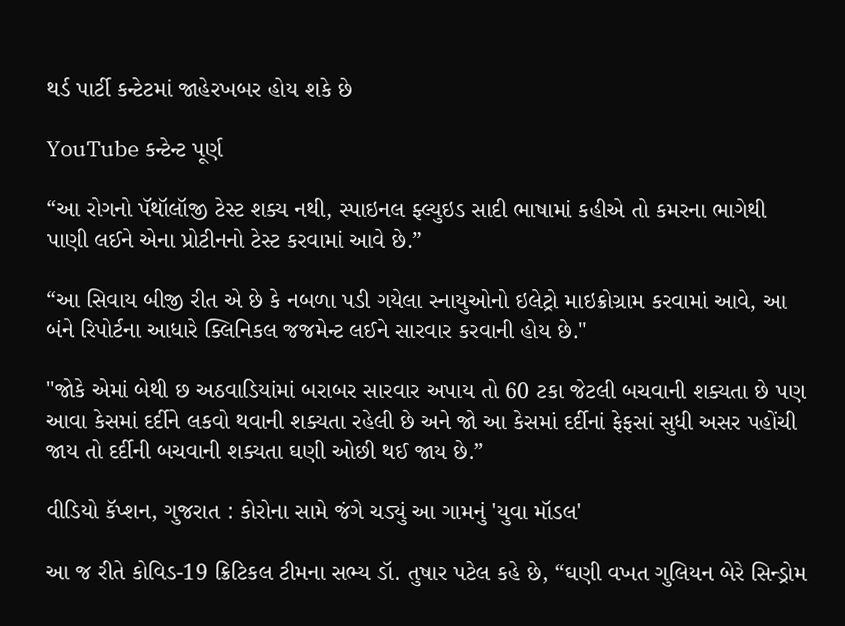થર્ડ પાર્ટી કન્ટેટમાં જાહેરખબર હોય શકે છે

YouTube કન્ટેન્ટ પૂર્ણ

“આ રોગનો પૅથૉલૉજી ટેસ્ટ શક્ય નથી, સ્પાઇનલ ફ્લ્યુઇડ સાદી ભાષામાં કહીએ તો કમરના ભાગેથી પાણી લઈને એના પ્રોટીનનો ટેસ્ટ કરવામાં આવે છે.”

“આ સિવાય બીજી રીત એ છે કે નબળા પડી ગયેલા સ્નાયુઓનો ઇલેટ્રો માઇક્રોગ્રામ કરવામાં આવે, આ બંને રિપોર્ટના આધારે ક્લિનિકલ જજમેન્ટ લઈને સારવાર કરવાની હોય છે."

"જોકે એમાં બેથી છ અઠવાડિયાંમાં બરાબર સારવાર અપાય તો 60 ટકા જેટલી બચવાની શક્યતા છે પણ આવા કેસમાં દર્દીને લકવો થવાની શક્યતા રહેલી છે અને જો આ કેસમાં દર્દીનાં ફેફસાં સુધી અસર પહોંચી જાય તો દર્દીની બચવાની શક્યતા ઘણી ઓછી થઈ જાય છે.”

વીડિયો કૅપ્શન, ગુજરાત : કોરોના સામે જંગે ચડ્યું આ ગામનું 'યુવા મૉડલ'

આ જ રીતે કોવિડ-19 ક્રિટિકલ ટીમના સભ્ય ડૉ. તુષાર પટેલ કહે છે, “ઘણી વખત ગુલિયન બેરે સિન્ડ્રોમ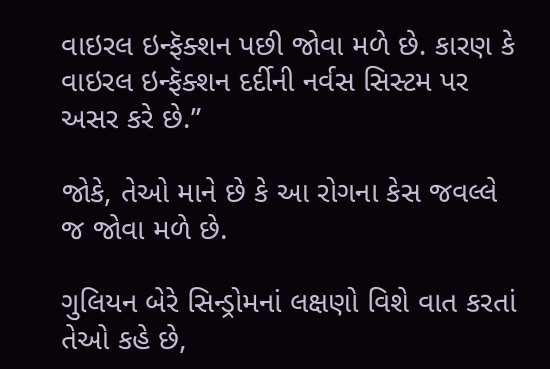વાઇરલ ઇન્ફૅક્શન પછી જોવા મળે છે. કારણ કે વાઇરલ ઇન્ફૅક્શન દર્દીની નર્વસ સિસ્ટમ પર અસર કરે છે.”

જોકે, તેઓ માને છે કે આ રોગના કેસ જવલ્લે જ જોવા મળે છે.

ગુલિયન બેરે સિન્ડ્રોમનાં લક્ષણો વિશે વાત કરતાં તેઓ કહે છે,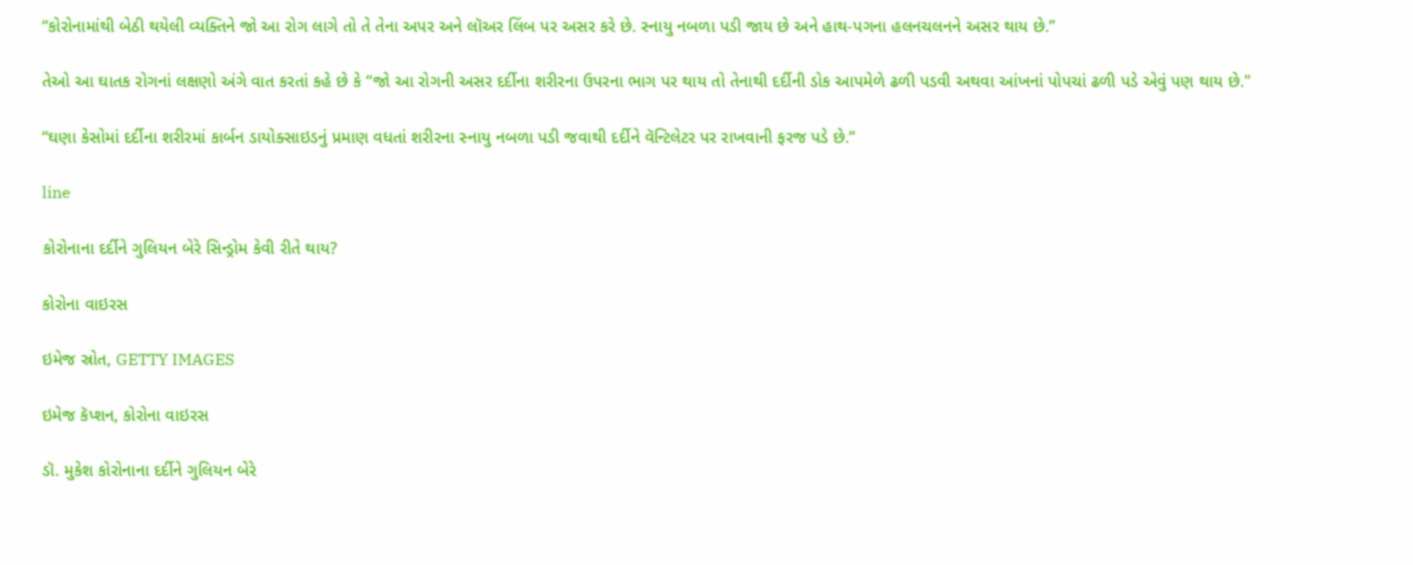“કોરોનામાંથી બેઠી થયેલી વ્યક્તિને જો આ રોગ લાગે તો તે તેના અપર અને લૉઅર લિંબ પર અસર કરે છે. સ્નાયુ નબળા પડી જાય છે અને હાથ-પગના હલનચલનને અસર થાય છે.”

તેઓ આ ઘાતક રોગનાં લક્ષણો અંગે વાત કરતાં કહે છે કે “જો આ રોગની અસર દર્દીના શરીરના ઉપરના ભાગ પર થાય તો તેનાથી દર્દીની ડોક આપમેળે ઢળી પડવી અથવા આંખનાં પોપચાં ઢળી પડે એવું પણ થાય છે."

“ઘણા કેસોમાં દર્દીના શરીરમાં કાર્બન ડાયોક્સાઇડનું પ્રમાણ વધતાં શરીરના સ્નાયુ નબળા પડી જવાથી દર્દીને વૅન્ટિલેટર પર રાખવાની ફરજ પડે છે.”

line

કોરોનાના દર્દીને ગુલિયન બેરે સિન્ડ્રોમ કેવી રીતે થાય?

કોરોના વાઇરસ

ઇમેજ સ્રોત, GETTY IMAGES

ઇમેજ કૅપ્શન, કોરોના વાઇરસ

ડૉ. મુકેશ કોરોનાના દર્દીને ગુલિયન બેરે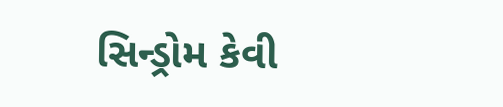સિન્ડ્રોમ કેવી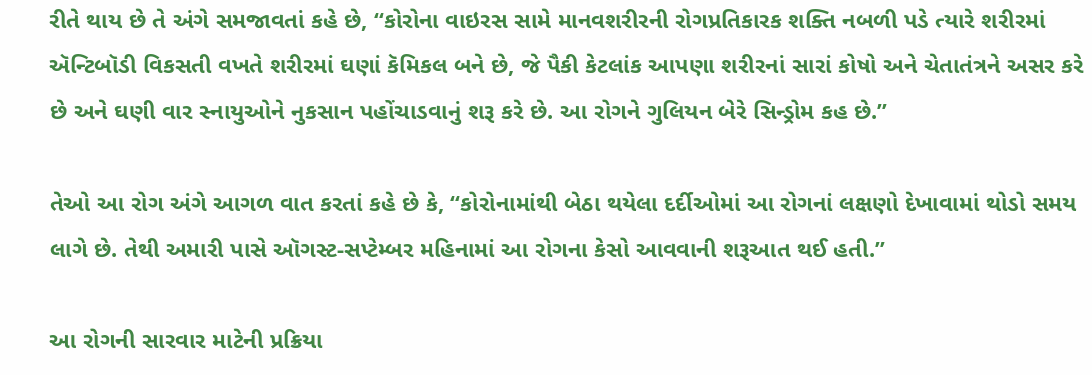રીતે થાય છે તે અંગે સમજાવતાં કહે છે, “કોરોના વાઇરસ સામે માનવશરીરની રોગપ્રતિકારક શક્તિ નબળી પડે ત્યારે શરીરમાં ઍન્ટિબૉડી વિકસતી વખતે શરીરમાં ઘણાં કૅમિકલ બને છે, જે પૈકી કેટલાંક આપણા શરીરનાં સારાં કોષો અને ચેતાતંત્રને અસર કરે છે અને ઘણી વાર સ્નાયુઓને નુકસાન પહોંચાડવાનું શરૂ કરે છે. આ રોગને ગુલિયન બેરે સિન્ડ્રોમ કહ છે.”

તેઓ આ રોગ અંગે આગળ વાત કરતાં કહે છે કે, “કોરોનામાંથી બેઠા થયેલા દર્દીઓમાં આ રોગનાં લક્ષણો દેખાવામાં થોડો સમય લાગે છે. તેથી અમારી પાસે ઑગસ્ટ-સપ્ટેમ્બર મહિનામાં આ રોગના કેસો આવવાની શરૂઆત થઈ હતી.”

આ રોગની સારવાર માટેની પ્રક્રિયા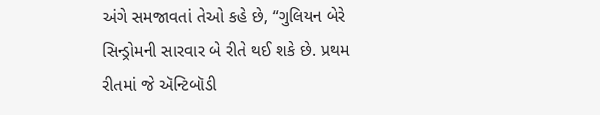અંગે સમજાવતાં તેઓ કહે છે, “ગુલિયન બેરે સિન્ડ્રોમની સારવાર બે રીતે થઈ શકે છે. પ્રથમ રીતમાં જે ઍન્ટિબૉડી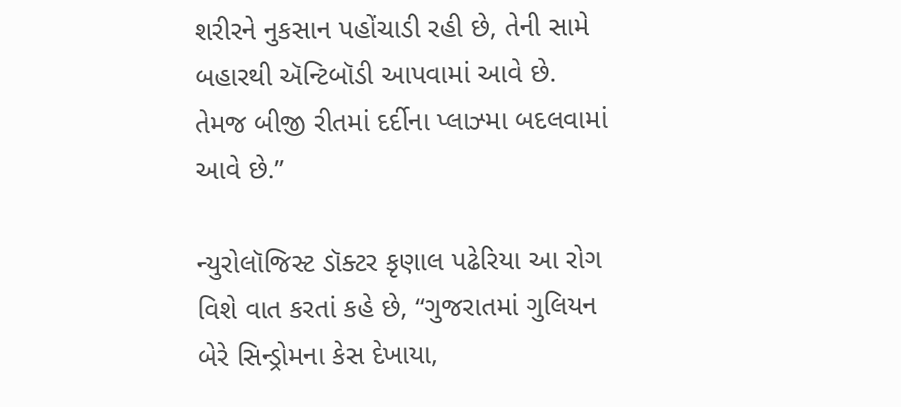શરીરને નુકસાન પહોંચાડી રહી છે, તેની સામે બહારથી ઍન્ટિબૉડી આપવામાં આવે છે. તેમજ બીજી રીતમાં દર્દીના પ્લાઝ્મા બદલવામાં આવે છે.”

ન્યુરોલૉજિસ્ટ ડૉક્ટર કૃણાલ પઢેરિયા આ રોગ વિશે વાત કરતાં કહે છે, “ગુજરાતમાં ગુલિયન બેરે સિન્ડ્રોમના કેસ દેખાયા,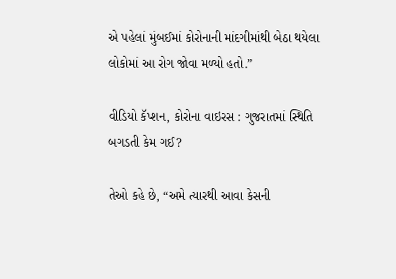એ પહેલાં મુંબઈમાં કોરોનાની માંદગીમાંથી બેઠા થયેલા લોકોમાં આ રોગ જોવા મળ્યો હતો.”

વીડિયો કૅપ્શન, કોરોના વાઇરસ : ગુજરાતમાં સ્થિતિ બગડતી કેમ ગઈ?

તેઓ કહે છે, “અમે ત્યારથી આવા કેસની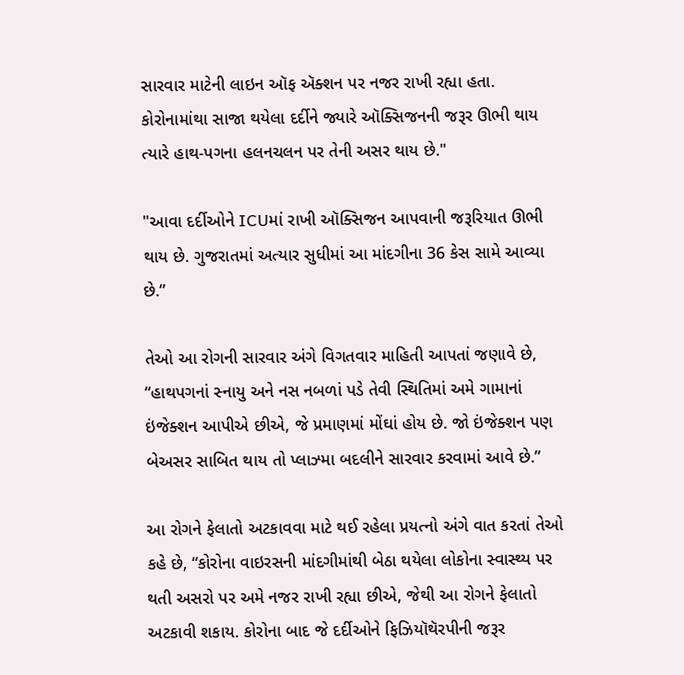સારવાર માટેની લાઇન ઑફ ઍક્શન પર નજર રાખી રહ્યા હતા. કોરોનામાંથા સાજા થયેલા દર્દીને જ્યારે ઑક્સિજનની જરૂર ઊભી થાય ત્યારે હાથ-પગના હલનચલન પર તેની અસર થાય છે."

"આવા દર્દીઓને ICUમાં રાખી ઑક્સિજન આપવાની જરૂરિયાત ઊભી થાય છે. ગુજરાતમાં અત્યાર સુધીમાં આ માંદગીના 36 કેસ સામે આવ્યા છે.”

તેઓ આ રોગની સારવાર અંગે વિગતવાર માહિતી આપતાં જણાવે છે, “હાથપગનાં સ્નાયુ અને નસ નબળાં પડે તેવી સ્થિતિમાં અમે ગામાનાં ઇંજેક્શન આપીએ છીએ, જે પ્રમાણમાં મોંઘાં હોય છે. જો ઇંજેક્શન પણ બેઅસર સાબિત થાય તો પ્લાઝ્મા બદલીને સારવાર કરવામાં આવે છે.”

આ રોગને ફેલાતો અટકાવવા માટે થઈ રહેલા પ્રયત્નો અંગે વાત કરતાં તેઓ કહે છે, “કોરોના વાઇરસની માંદગીમાંથી બેઠા થયેલા લોકોના સ્વાસ્થ્ય પર થતી અસરો પર અમે નજર રાખી રહ્યા છીએ, જેથી આ રોગને ફેલાતો અટકાવી શકાય. કોરોના બાદ જે દર્દીઓને ફિઝિયૉથૅરપીની જરૂર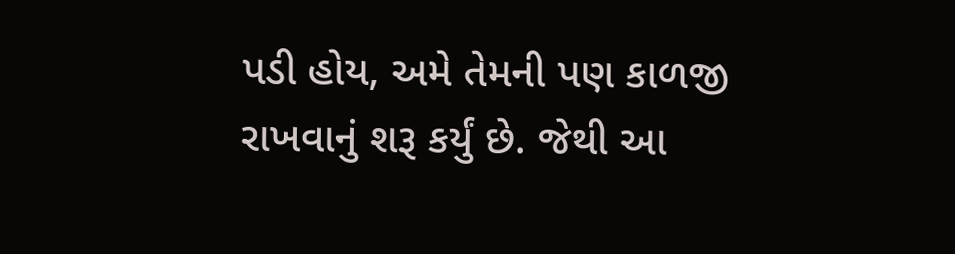પડી હોય, અમે તેમની પણ કાળજી રાખવાનું શરૂ કર્યું છે. જેથી આ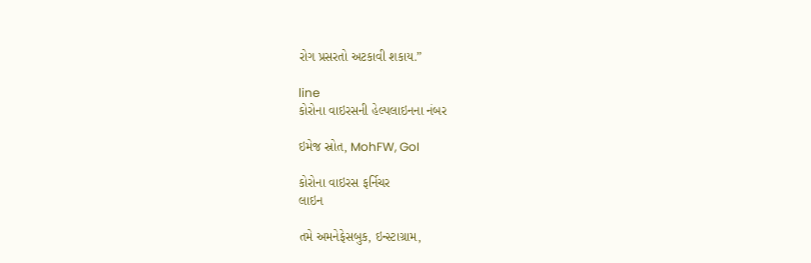રોગ પ્રસરતો અટકાવી શકાય.”

line
કોરોના વાઇરસની હેલ્પલાઇનના નંબર

ઇમેજ સ્રોત, MohFW, GoI

કોરોના વાઇરસ ફર્નિચર
લાઇન

તમે અમનેફેસબુક, ઇન્સ્ટાગ્રામ,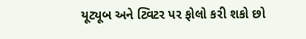યૂટ્યૂબ અને ટ્વિટર પર ફોલો કરી શકો છો